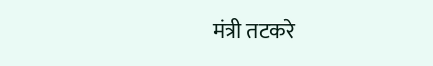मंत्री तटकरे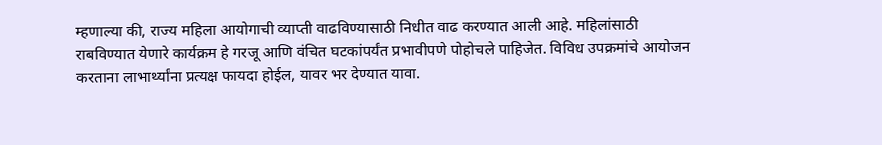म्हणाल्या की, राज्य महिला आयोगाची व्याप्ती वाढविण्यासाठी निधीत वाढ करण्यात आली आहे. महिलांसाठी राबविण्यात येणारे कार्यक्रम हे गरजू आणि वंचित घटकांपर्यंत प्रभावीपणे पोहोचले पाहिजेत. विविध उपक्रमांचे आयोजन करताना लाभार्थ्यांना प्रत्यक्ष फायदा होईल, यावर भर देण्यात यावा.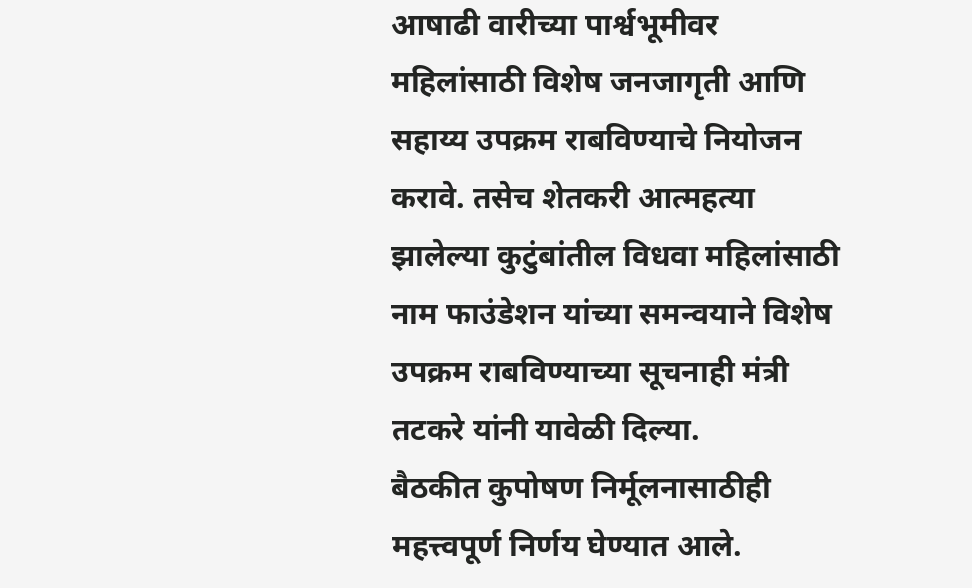आषाढी वारीच्या पार्श्वभूमीवर महिलांसाठी विशेष जनजागृती आणि सहाय्य उपक्रम राबविण्याचे नियोजन करावे. तसेच शेतकरी आत्महत्या झालेल्या कुटुंबांतील विधवा महिलांसाठी नाम फाउंडेशन यांच्या समन्वयाने विशेष उपक्रम राबविण्याच्या सूचनाही मंत्री तटकरे यांनी यावेळी दिल्या.
बैठकीत कुपोषण निर्मूलनासाठीही महत्त्वपूर्ण निर्णय घेण्यात आले.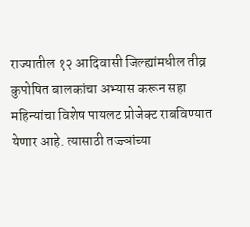राज्यातील १२ आदिवासी जिल्ह्यांमधील तीव्र कुपोषित बालकांचा अभ्यास करून सहा महिन्यांचा विशेष पायलट प्रोजेक्ट राबविण्यात येणार आहे. त्यासाठी तज्ज्ञांच्या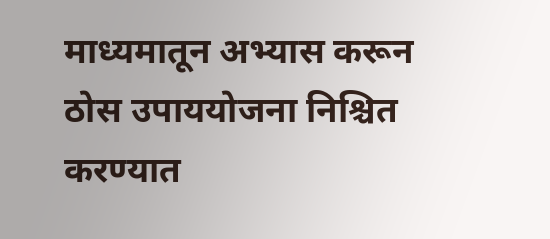माध्यमातून अभ्यास करून ठोस उपाययोजना निश्चित करण्यात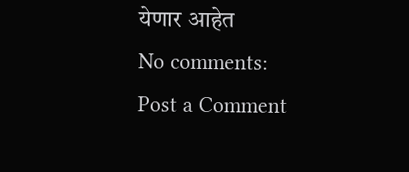येणार आहेत
No comments:
Post a Comment